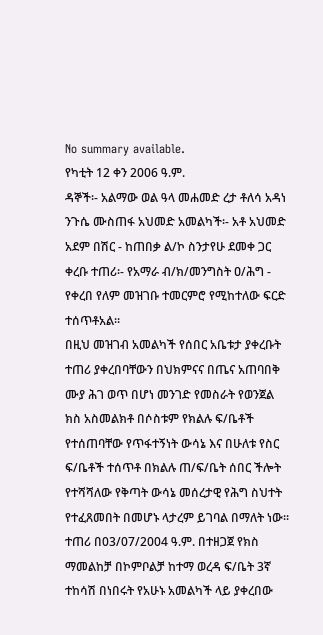No summary available.
የካቲት 12 ቀን 2006 ዓ.ም.
ዳኞች፡- አልማው ወል ዓላ መሐመድ ረታ ቶለሳ አዳነ ንጉሴ ሙስጠፋ አህመድ አመልካች፡- አቶ አህመድ አደም በሽር - ከጠበቃ ል/ኮ ስንታየሁ ደመቀ ጋር ቀረቡ ተጠሪ፡- የአማራ ብ/ክ/መንግስት ዐ/ሕግ - የቀረበ የለም መዝገቡ ተመርምሮ የሚከተለው ፍርድ ተሰጥቶአል።
በዚህ መዝገብ አመልካች የሰበር አቤቱታ ያቀረቡት ተጠሪ ያቀረበባቸውን በህክምናና በጤና አጠባበቅ ሙያ ሕገ ወጥ በሆነ መንገድ የመስራት የወንጀል ክስ አስመልክቶ በሶስቱም የክልሉ ፍ/ቤቶች የተሰጠባቸው የጥፋተኝነት ውሳኔ እና በሁለቱ የስር ፍ/ቤቶች ተሰጥቶ በክልሉ ጠ/ፍ/ቤት ሰበር ችሎት የተሻሻለው የቅጣት ውሳኔ መሰረታዊ የሕግ ስህተት የተፈጸመበት በመሆኑ ላታረም ይገባል በማለት ነው።
ተጠሪ በ03/07/2004 ዓ.ም. በተዘጋጀ የክስ ማመልከቻ በኮምቦልቻ ከተማ ወረዳ ፍ/ቤት 3ኛ ተከሳሽ በነበሩት የአሁኑ አመልካች ላይ ያቀረበው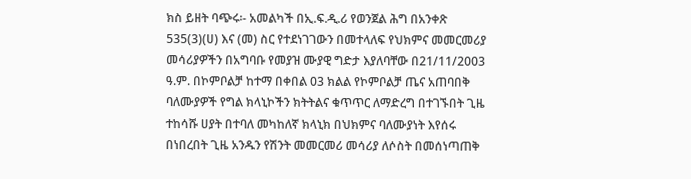ክስ ይዘት ባጭሩ፡- አመልካች በኢ.ፍ.ዲ.ሪ የወንጀል ሕግ በአንቀጽ 535(3)(ሀ) እና (መ) ስር የተደነገገውን በመተላለፍ የህክምና መመርመሪያ መሳሪያዎችን በአግባቡ የመያዝ ሙያዊ ግድታ እያለባቸው በ21/11/2003 ዓ.ም. በኮምቦልቻ ከተማ በቀበል 03 ክልል የኮምቦልቻ ጤና አጠባበቅ ባለሙያዎች የግል ክላኒኮችን ክትትልና ቁጥጥር ለማድረግ በተገኙበት ጊዜ ተከሳሹ ሀያት በተባለ መካከለኛ ክላኒክ በህክምና ባለሙያነት እየሰሩ በነበረበት ጊዜ አንዱን የሽንት መመርመሪ መሳሪያ ለሶስት በመሰነጣጠቅ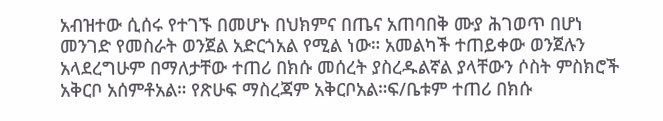አብዝተው ሲሰሩ የተገኙ በመሆኑ በህክምና በጤና አጠባበቅ ሙያ ሕገወጥ በሆነ መንገድ የመስራት ወንጀል አድርጎአል የሚል ነው። አመልካች ተጠይቀው ወንጀሉን አላደረግሁም በማለታቸው ተጠሪ በክሱ መሰረት ያስረዱልኛል ያላቸውን ሶስት ምስክሮች አቅርቦ አሰምቶአል። የጽሁፍ ማስረጃም አቅርቦአል።ፍ/ቤቱም ተጠሪ በክሱ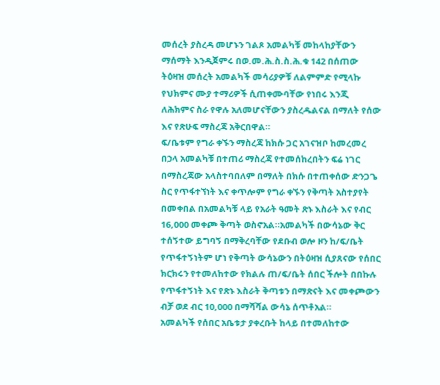መሰረት ያስረዳ መሆኑን ገልጾ አመልካቹ መከላከያቸውን ማሰማት እንዲጀምሩ በወ.መ.ሕ.ስ.ስ.ሕ.ቁ 142 በሰጠው ትዕዛዝ መሰረት አመልካች መሳሪያዎቹ ለልምምድ የሚላኩ የህክምና ሙያ ተማሪዎች ሲጠቀሙባቸው የነበሩ እንጂ ለሕክምና ስራ የዋሉ አለመሆናቸውን ያስረዱልናል በማለት የሰው እና የጽሁፍ ማስረጃ አቅርበዋል።
ፍ/ቤቱም የግራ ቀኙን ማስረጃ ከክሱ ጋር አገናዝቦ ከመረመረ በኃላ አመልካቹ በተጠሪ ማስረጃ የተመሰከረበትን ፍሬ ነገር በማስረጃው አላስተባበለም በማለት በክሱ በተጠቀሰው ድንጋጌ ስር የጥፋተኘነት እና ቀጥሎም የግራ ቀኙን የቅጣት አስተያየት በመቀበል በአመልካቹ ላይ የአራት ዓመት ጽኑ እስራት እና የብር 16,000 መቀጮ ቅጣት ወስኖአል።አመልካች በውሳኔው ቅር ተሰኝተው ይግባኝ በማቅረባቸው የደቡብ ወሎ ዞን ከ/ፍ/ቤት የጥፋተኝነትም ሆነ የቅጣት ውሳኔውን በትዕዛዝ ሲያጸናው የሰበር ክርክሩን የተመለከተው የክልሉ ጠ/ፍ/ቤት ሰበር ችሎት በበኩሉ የጥፋተኝነት እና የጽኑ እስራት ቅጣቱን በማጽናት እና መቀጮውን ብቻ ወደ ብር 10,000 በማሻሻል ውሳኔ ሰጥቶአል።
አመልካች የሰበር አቤቱታ ያቀረቡት ከላይ በተመለከተው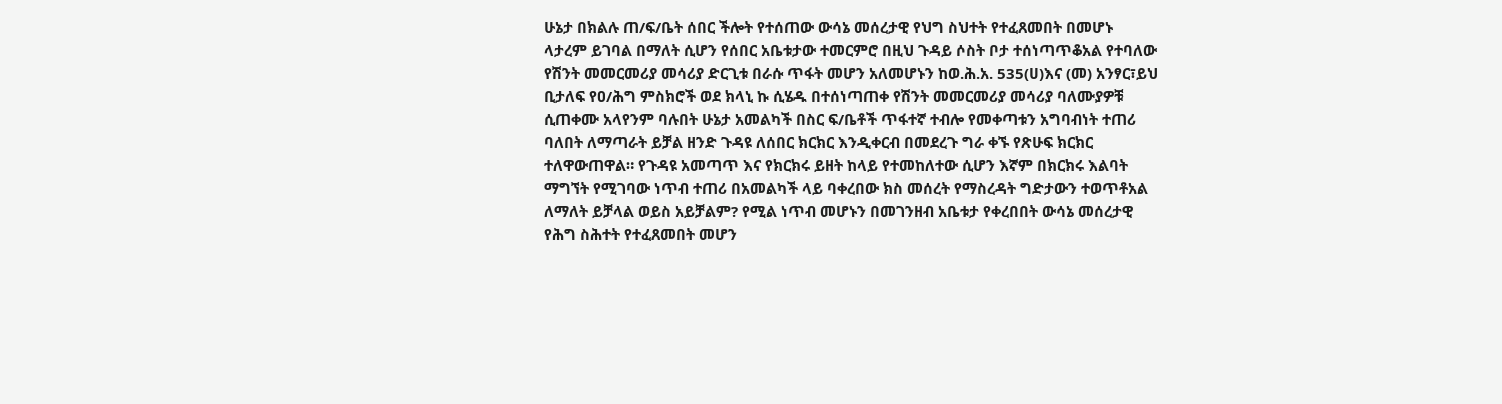ሁኔታ በክልሉ ጠ/ፍ/ቤት ሰበር ችሎት የተሰጠው ውሳኔ መሰረታዊ የህግ ስህተት የተፈጸመበት በመሆኑ ላታረም ይገባል በማለት ሲሆን የሰበር አቤቱታው ተመርምሮ በዚህ ጉዳይ ሶስት ቦታ ተሰነጣጥቆአል የተባለው የሽንት መመርመሪያ መሳሪያ ድርጊቱ በራሱ ጥፋት መሆን አለመሆኑን ከወ.ሕ.አ. 535(ሀ)እና (መ) አንፃር፣ይህ ቢታለፍ የዐ/ሕግ ምስክሮች ወደ ክላኒ ኩ ሲሄዱ በተሰነጣጠቀ የሽንት መመርመሪያ መሳሪያ ባለሙያዎቹ ሲጠቀሙ አላየንም ባሉበት ሁኔታ አመልካች በስር ፍ/ቤቶች ጥፋተኛ ተብሎ የመቀጣቱን አግባብነት ተጠሪ ባለበት ለማጣራት ይቻል ዘንድ ጉዳዩ ለሰበር ክርክር እንዲቀርብ በመደረጉ ግራ ቀኙ የጽሁፍ ክርክር ተለዋውጠዋል። የጉዳዩ አመጣጥ እና የክርክሩ ይዘት ከላይ የተመከለተው ሲሆን እኛም በክርክሩ እልባት ማግኘት የሚገባው ነጥብ ተጠሪ በአመልካች ላይ ባቀረበው ክስ መሰረት የማስረዳት ግድታውን ተወጥቶአል ለማለት ይቻላል ወይስ አይቻልም? የሚል ነጥብ መሆኑን በመገንዘብ አቤቱታ የቀረበበት ውሳኔ መሰረታዊ የሕግ ስሕተት የተፈጸመበት መሆን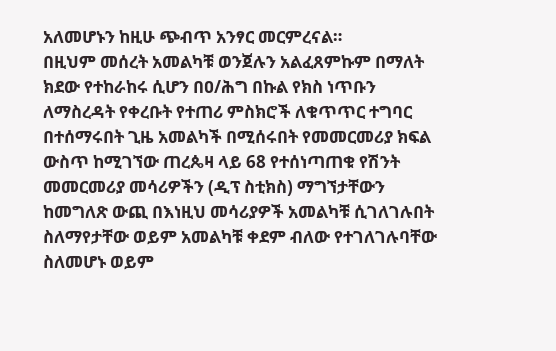አለመሆኑን ከዚሁ ጭብጥ አንፃር መርምረናል።
በዚህም መሰረት አመልካቹ ወንጀሉን አልፈጸምኩም በማለት ክደው የተከራከሩ ሲሆን በዐ/ሕግ በኩል የክስ ነጥቡን ለማስረዳት የቀረቡት የተጠሪ ምስክሮች ለቁጥጥር ተግባር በተሰማሩበት ጊዜ አመልካች በሚሰሩበት የመመርመሪያ ክፍል ውስጥ ከሚገኘው ጠረጴዛ ላይ 68 የተሰነጣጠቁ የሽንት መመርመሪያ መሳሪዎችን (ዲፕ ስቲክስ) ማግኘታቸውን ከመግለጽ ውጪ በእነዚህ መሳሪያዎች አመልካቹ ሲገለገሉበት ስለማየታቸው ወይም አመልካቹ ቀደም ብለው የተገለገሉባቸው ስለመሆኑ ወይም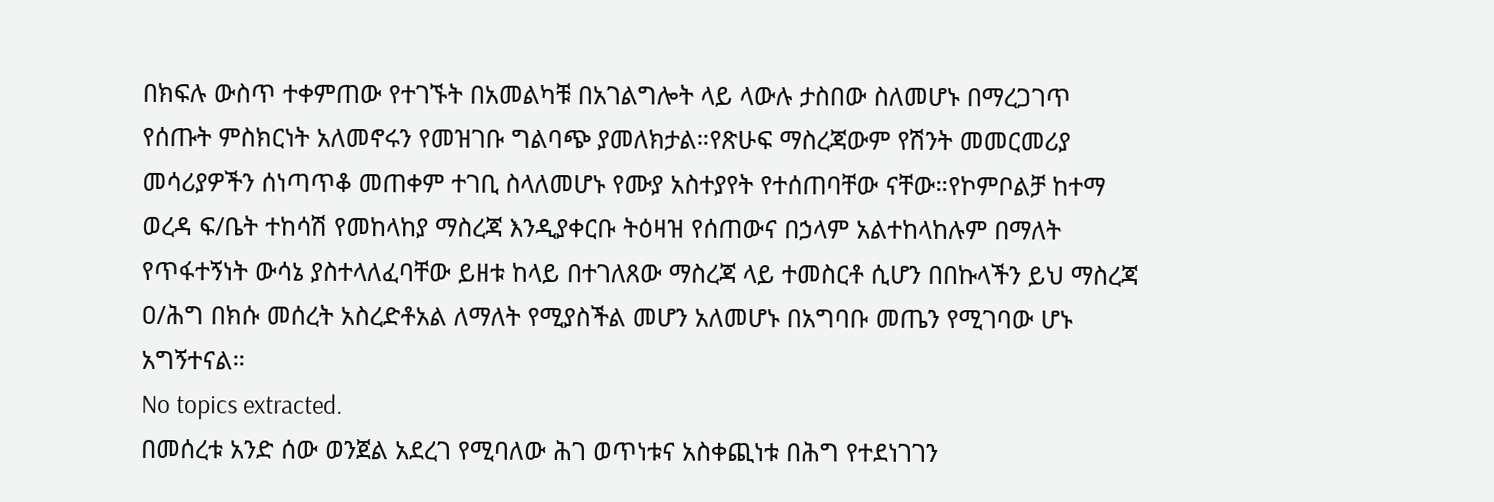በክፍሉ ውስጥ ተቀምጠው የተገኙት በአመልካቹ በአገልግሎት ላይ ላውሉ ታስበው ስለመሆኑ በማረጋገጥ የሰጡት ምስክርነት አለመኖሩን የመዝገቡ ግልባጭ ያመለክታል።የጽሁፍ ማስረጃውም የሽንት መመርመሪያ መሳሪያዎችን ሰነጣጥቆ መጠቀም ተገቢ ስላለመሆኑ የሙያ አስተያየት የተሰጠባቸው ናቸው።የኮምቦልቻ ከተማ ወረዳ ፍ/ቤት ተከሳሽ የመከላከያ ማስረጃ እንዲያቀርቡ ትዕዛዝ የሰጠውና በኃላም አልተከላከሉም በማለት የጥፋተኝነት ውሳኔ ያስተላለፈባቸው ይዘቱ ከላይ በተገለጸው ማስረጃ ላይ ተመስርቶ ሲሆን በበኩላችን ይህ ማስረጃ ዐ/ሕግ በክሱ መሰረት አስረድቶአል ለማለት የሚያስችል መሆን አለመሆኑ በአግባቡ መጤን የሚገባው ሆኑ አግኝተናል።
No topics extracted.
በመሰረቱ አንድ ሰው ወንጀል አደረገ የሚባለው ሕገ ወጥነቱና አስቀጪነቱ በሕግ የተደነገገን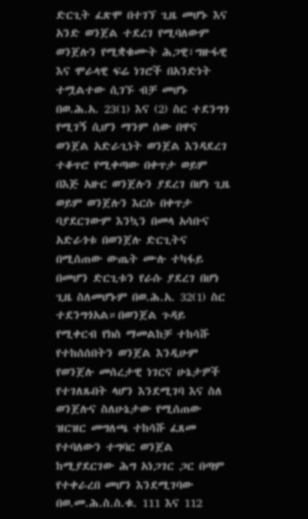ድርጊት ፈጽሞ በተገኘ ጊዜ መሆኑ እና አንድ ወንጀል ተደረገ የሚባለውም ወንጀሉን የሚቋቁሙት ሕጋዊ፣ግዙፋዊ እና ሞራላዊ ፍሬ ነገሮች በአንድነት ተሟልተው ሲገኙ ብቻ መሆኑ በወ.ሕ.አ. 23(1) እና (2) ስር ተደንግጎ የሚገኝ ሲሆን ማንም ሰው በዋና ወንጀል አድራጊነት ወንጀል እንዳደረገ ተቆጥሮ የሚቀጣው በቀጥታ ወይም በእጅ አዙር ወንጀሉን ያደረገ በሆነ ጊዜ ወይም ወንጀሉን እርሱ በቀጥታ ባያደርገውም እንኳን በመላ አሳቡና አድራጎቱ በወንጀሉ ድርጊትና በሚሰጠው ውጤት ሙሉ ተካፋይ በመሆን ድርጊቱን የራሱ ያደረገ በሆነ ጊዜ ስለመሆኑም በወ.ሕ.አ. 32(1) ስር ተደንግጎአል።በወንጀል ጉዳይ የሚቀርብ የክስ ማመልከቻ ተከሳሹ የተከሰሰበትን ወንጀል እንዲሁም የወንጀሉ መሰረታዊ ነገርና ሁኔታዎች የተገለጹበት ላሆን እንደሚገባ እና ስለ ወንጀሉና ስለሁኔታው የሚሰጠው ዝርዝር መግለጫ ተከሳሹ ፈጸመ የተባለውን ተግባር ወንጀል ከሚያደርገው ሕግ አነጋገር ጋር በጣም የተቀራረበ መሆን እንደሚገባው በወ.መ.ሕ.ስ.ስ.ቁ. 111 እና 112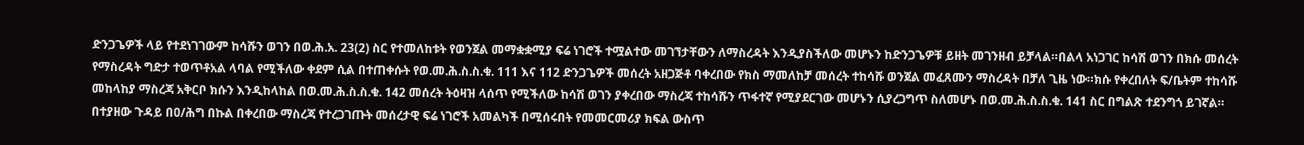ድንጋጌዎች ላይ የተደነገገውም ከሳሹን ወገን በወ.ሕ.አ. 23(2) ስር የተመለከቱት የወንጀል መማቋቋሚያ ፍሬ ነገሮች ተሟልተው መገኘታቸውን ለማስረዳት እንዲያስችለው መሆኑን ከድንጋጌዎቹ ይዘት መገንዘብ ይቻላል።በልላ አነጋገር ከሳሽ ወገን በክሱ መሰረት የማስረዳት ግድታ ተወጥቶአል ላባል የሚችለው ቀደም ሲል በተጠቀሱት የወ.መ.ሕ.ስ.ስ.ቁ. 111 እና 112 ድንጋጌዎች መሰረት አዘጋጅቶ ባቀረበው የክስ ማመለከቻ መሰረት ተከሳሹ ወንጀል መፈጸሙን ማስረዳት በቻለ ጊዜ ነው።ክሱ የቀረበለት ፍ/ቤትም ተከሳሹ መከላከያ ማስረጃ አቅርቦ ክሱን እንዲከላከል በወ.መ.ሕ.ስ.ስ.ቁ. 142 መሰረት ትዕዛዝ ላሰጥ የሚችለው ከሳሽ ወገን ያቀረበው ማስረጃ ተከሳሹን ጥፋተኛ የሚያደርገው መሆኑን ሲያረጋግጥ ስለመሆኑ በወ.መ.ሕ.ስ.ስ.ቁ. 141 ስር በግልጽ ተደንግጎ ይገኛል።
በተያዘው ጉዳይ በዐ/ሕግ በኩል በቀረበው ማስረጃ የተረጋገጡት መሰረታዊ ፍሬ ነገሮች አመልካች በሚሰሩበት የመመርመሪያ ክፍል ውስጥ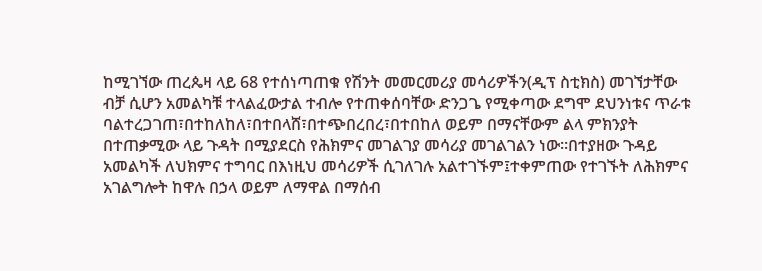ከሚገኘው ጠረጴዛ ላይ 68 የተሰነጣጠቁ የሽንት መመርመሪያ መሳሪዎችን(ዲፕ ስቲክስ) መገኘታቸው ብቻ ሲሆን አመልካቹ ተላልፈውታል ተብሎ የተጠቀሰባቸው ድንጋጌ የሚቀጣው ደግሞ ደህንነቱና ጥራቱ ባልተረጋገጠ፣በተከለከለ፣በተበላሸ፣በተጭበረበረ፣በተበከለ ወይም በማናቸውም ልላ ምክንያት በተጠቃሚው ላይ ጉዳት በሚያደርስ የሕክምና መገልገያ መሳሪያ መገልገልን ነው።በተያዘው ጉዳይ አመልካች ለህክምና ተግባር በእነዚህ መሳሪዎች ሲገለገሉ አልተገኙም፤ተቀምጠው የተገኙት ለሕክምና አገልግሎት ከዋሉ በኃላ ወይም ለማዋል በማሰብ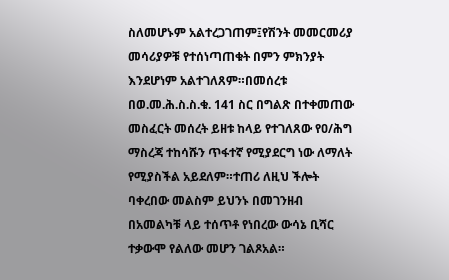ስለመሆኑም አልተረጋገጠም፤የሽንት መመርመሪያ መሳሪያዎቹ የተሰነጣጠቁት በምን ምክንያት እንደሆነም አልተገለጸም።በመሰረቱ በወ.መ.ሕ.ስ.ስ.ቁ. 141 ስር በግልጽ በተቀመጠው መስፈርት መሰረት ይዘቱ ከላይ የተገለጸው የዐ/ሕግ ማስረጃ ተከሳሹን ጥፋተኛ የሚያደርግ ነው ለማለት የሚያስችል አይደለም።ተጠሪ ለዚህ ችሎት ባቀረበው መልስም ይህንኑ በመገንዘብ በአመልካቹ ላይ ተሰጥቶ የነበረው ውሳኔ ቢሻር ተቃውሞ የልለው መሆን ገልጾአል።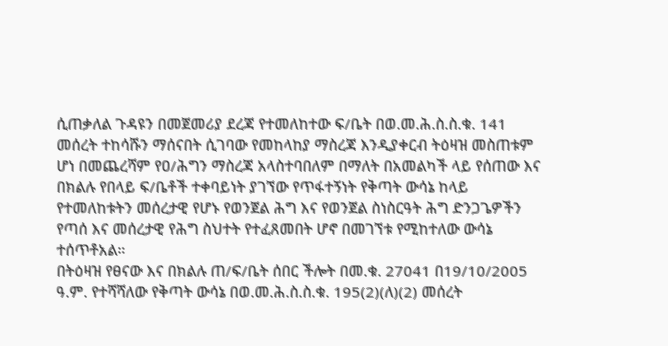ሲጠቃለል ጉዳዩን በመጀመሪያ ደረጃ የተመለከተው ፍ/ቤት በወ.መ.ሕ.ስ.ስ.ቁ. 141 መሰረት ተከሳሹን ማሰናበት ሲገባው የመከላከያ ማስረጃ እንዲያቀርብ ትዕዛዝ መስጠቱም ሆነ በመጨረሻም የዐ/ሕግን ማስረጃ አላስተባበለም በማለት በአመልካች ላይ የሰጠው እና በክልሉ የበላይ ፍ/ቤቶች ተቀባይነት ያገኘው የጥፋተኝነት የቅጣት ውሳኔ ከላይ የተመለከቱትን መሰረታዊ የሆኑ የወንጀል ሕግ እና የወንጀል ስነስርዓት ሕግ ድንጋጌዎችን የጣሰ እና መሰረታዊ የሕግ ስህተት የተፈጸመበት ሆኖ በመገኘቱ የሚከተለው ውሳኔ ተሰጥቶአል።
በትዕዛዝ የፀናው እና በክልሉ ጠ/ፍ/ቤት ሰበር ችሎት በመ.ቁ. 27041 በ19/10/2005 ዓ.ም. የተሻሻለው የቅጣት ውሳኔ በወ.መ.ሕ.ስ.ስ.ቁ. 195(2)(ለ)(2) መሰረት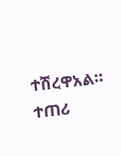ተሽረዋአል።
ተጠሪ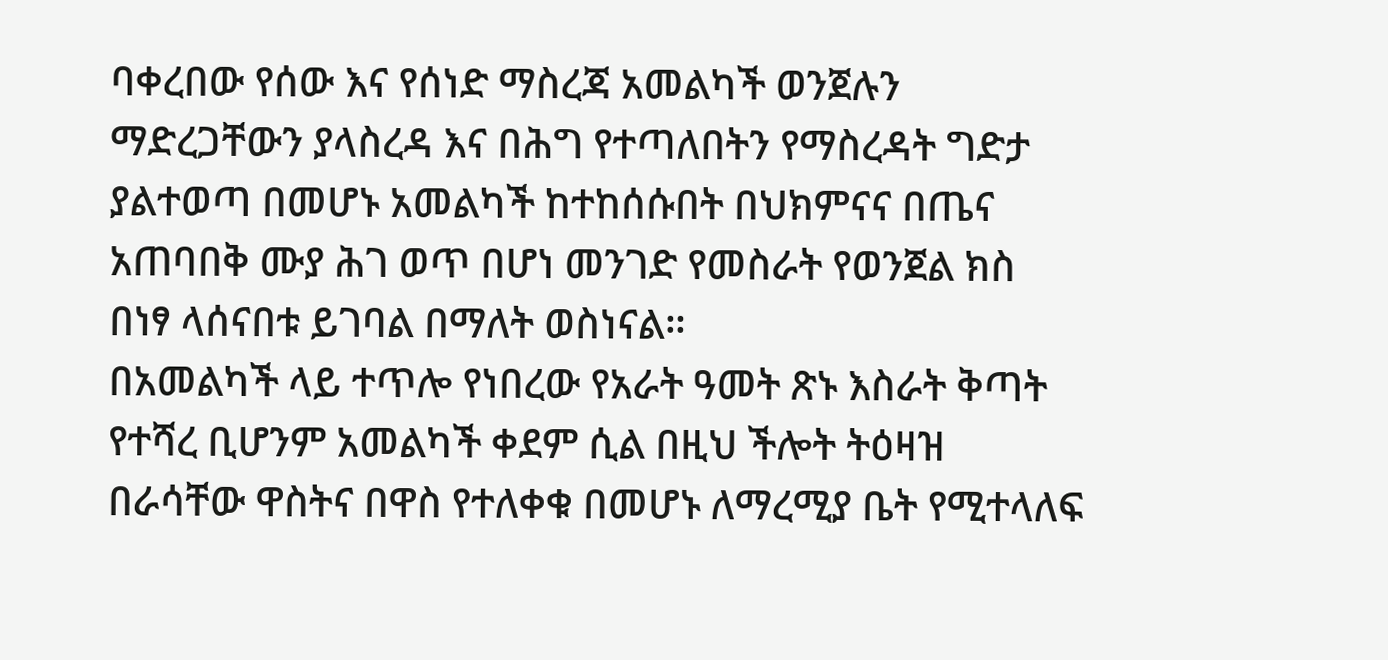ባቀረበው የሰው እና የሰነድ ማስረጃ አመልካች ወንጀሉን ማድረጋቸውን ያላስረዳ እና በሕግ የተጣለበትን የማስረዳት ግድታ ያልተወጣ በመሆኑ አመልካች ከተከሰሱበት በህክምናና በጤና አጠባበቅ ሙያ ሕገ ወጥ በሆነ መንገድ የመስራት የወንጀል ክስ በነፃ ላሰናበቱ ይገባል በማለት ወስነናል።
በአመልካች ላይ ተጥሎ የነበረው የአራት ዓመት ጽኑ እስራት ቅጣት የተሻረ ቢሆንም አመልካች ቀደም ሲል በዚህ ችሎት ትዕዛዝ በራሳቸው ዋስትና በዋስ የተለቀቁ በመሆኑ ለማረሚያ ቤት የሚተላለፍ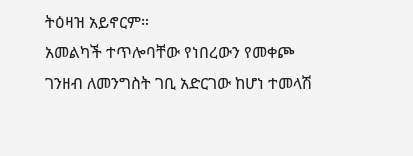ትዕዛዝ አይኖርም።
አመልካች ተጥሎባቸው የነበረውን የመቀጮ ገንዘብ ለመንግስት ገቢ አድርገው ከሆነ ተመላሽ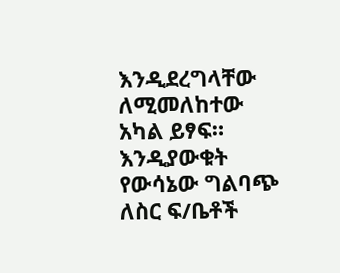እንዲደረግላቸው ለሚመለከተው አካል ይፃፍ።
እንዲያውቁት የውሳኔው ግልባጭ ለስር ፍ/ቤቶች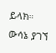ይላክ።
ውሳኔ ያገኘ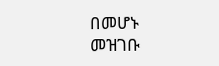በመሆኑ መዝገቡ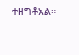ተዘግቶአል።